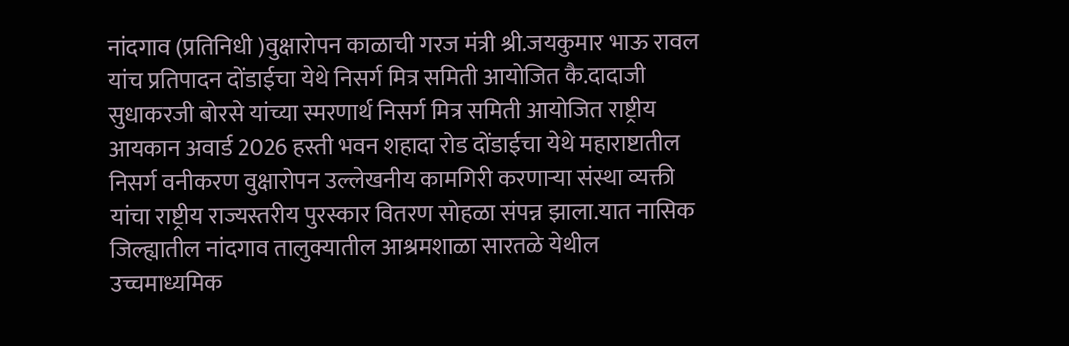नांदगाव (प्रतिनिधी )वुक्षारोपन काळाची गरज मंत्री श्री.जयकुमार भाऊ रावल यांच प्रतिपादन दोंडाईचा येथे निसर्ग मित्र समिती आयोजित कै.दादाजी सुधाकरजी बोरसे यांच्या स्मरणार्थ निसर्ग मित्र समिती आयोजित राष्ट्रीय आयकान अवार्ड 2026 हस्ती भवन शहादा रोड दोंडाईचा येथे महाराष्टातील निसर्ग वनीकरण वुक्षारोपन उल्लेखनीय कामगिरी करणाऱ्या संस्था व्यक्ती यांचा राष्ट्रीय राज्यस्तरीय पुरस्कार वितरण सोहळा संपन्न झाला.यात नासिक जिल्ह्यातील नांदगाव तालुक्यातील आश्रमशाळा सारतळे येथील उच्चमाध्यमिक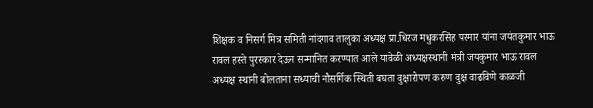शिक्षक व निसर्ग मित्र समिती नांदगाव तालुका अध्यक्ष प्रा.धिरज मधुकरसिंह परमार यांना जयंतकुमार भाऊ रावल हस्ते पुरस्कार देऊन सन्मानित करण्यात आले यावेळी अध्यक्षस्थानी मंत्री जयकुमार भाऊ रावल अध्यक्ष स्थानी बोलताना सध्याची नौसर्गिक स्थिती बघता वुक्षारोपण करुण वुक्ष वाढविणे काळजी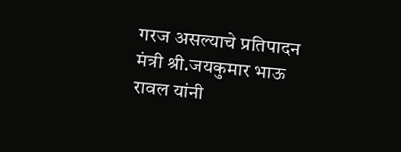गरज असल्याचे प्रतिपादन मंत्री श्री.जयकुमार भाऊ रावल यांनी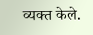व्यक्त केले.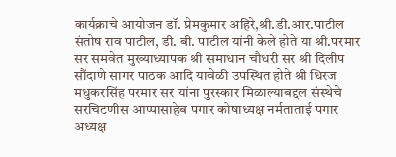कार्यक्राचे आयोजन डॉ. प्रेमकुमार अहिरे,श्री.डी.आर.पाटील संतोष राव पाटील, डी. बी. पाटील यांनी केले होते या श्री.परमार सर समवेत मुख्याध्यापक श्री समाधान चौधरी सर श्री दिलीप सौंदाणे सागर पाठक आदि यावेळी उपस्थित होते श्री धिरज मधुकरसिंह परमार सर यांना पुरस्कार मिळाल्याबद्दल संस्थेचे सरचिटणीस आप्पासाहेब पगार कोषाध्यक्ष नर्मताताई पगार अध्यक्ष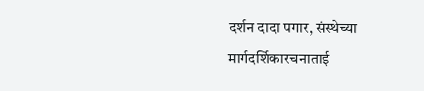दर्शन दादा पगार, संस्थेच्या मार्गदर्शिकारचनाताई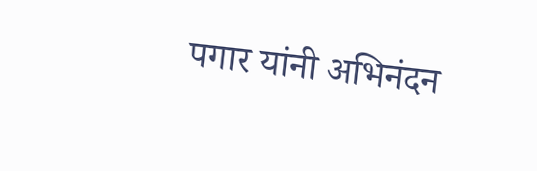पगार यांनी अभिनंदन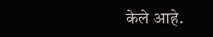केले आहे.